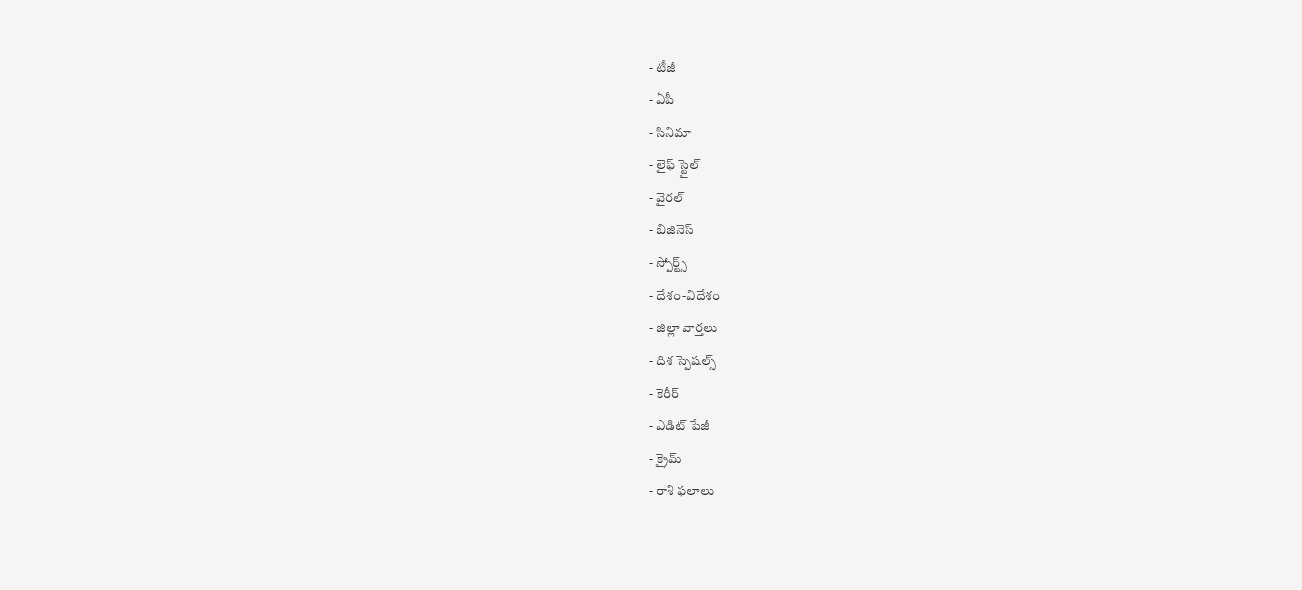- టీజీ
- ఏపీ
- సినిమా
- లైఫ్ స్టైల్
- వైరల్
- బిజినెస్
- స్పోర్ట్స్
- దేశం-విదేశం
- జిల్లా వార్తలు
- దిశ స్పెషల్స్
- కెరీర్
- ఎడిట్ పేజీ
- క్రైమ్
- రాశి ఫలాలు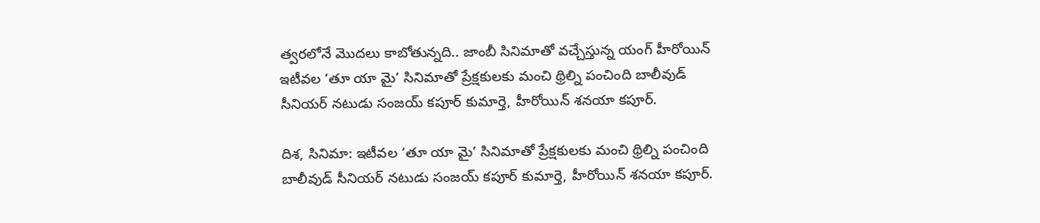త్వరలోనే మొదలు కాబోతున్నది.. జాంబీ సినిమాతో వచ్చేస్తున్న యంగ్ హీరోయిన్
ఇటీవల ‘తూ యా మై’ సినిమాతో ప్రేక్షకులకు మంచి థ్రిల్ని పంచింది బాలీవుడ్ సీనియర్ నటుడు సంజయ్ కపూర్ కుమార్తె, హీరోయిన్ శనయా కపూర్.

దిశ, సినిమా: ఇటీవల ‘తూ యా మై’ సినిమాతో ప్రేక్షకులకు మంచి థ్రిల్ని పంచింది బాలీవుడ్ సీనియర్ నటుడు సంజయ్ కపూర్ కుమార్తె, హీరోయిన్ శనయా కపూర్.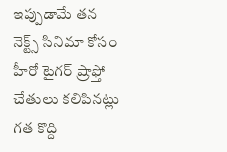ఇప్పుడామే తన నెక్ట్స్ సినిమా కోసం హీరో టైగర్ ష్రాఫ్తో చేతులు కలిపినట్లు గత కొద్ది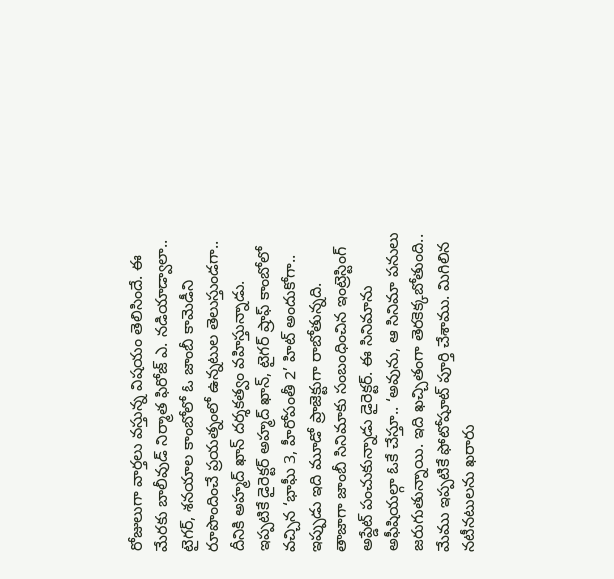రోజులుగా వార్తలు వస్తున్న విషయం తెలిసిందే. ఈ మేరకు బాలీవుడ్ నిర్మాత ఫిరోజ్ ఎ. నడియాడ్వాలా.. టైగర్, శనయాల కాంబోలో ఓ జాంబీ కామెడీని రూపొందించే ప్రయత్నంలో ఉన్నటుల తెలుస్తుండగా.. దీనికి అహ్మద్ ఖాన్ దర్శకత్వం వహిస్తున్నాడు. ఇప్పటికే డైరెక్టర్ అహ్మద్ ఖాన్, టైగర్ ష్రాఫ్ కాంబోలో వచ్చిన ‘భాఘీ 3, హీరోపంతీ 2’ హిట్ అందుకోగా.. ఇప్పుడు ఇది మూడో ప్రాజెక్టుగా రాబోతున్నది. తాజాగా జాంబీ సినిమాకు సంబంధించిన ఇంట్రెస్టింగ్ అప్డేట్ పంచుకున్నాడు డైరెక్టర్. ఈ సినిమాను అఫీషియల్గా ఓకే చేస్తూ.. ‘అవును, ఆ సినిమా పనులు జరుగుతున్నాయి. ఇది ఖచ్చితంగా తెరకెక్కబోతుంది.. మేము ఇప్పటికే ఫోటోషూట్ పూర్తి చేశాము. మిగిలిన నటీనటులను ఖరారు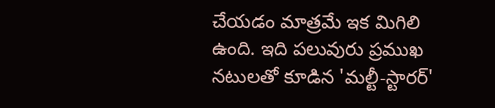చేయడం మాత్రమే ఇక మిగిలి ఉంది. ఇది పలువురు ప్రముఖ నటులతో కూడిన 'మల్టీ-స్టారర్'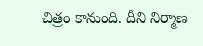చిత్రం కానుంది. దీని నిర్మాణ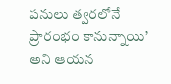పనులు త్వరలోనే ప్రారంభం కానున్నాయి’ అని ఆయన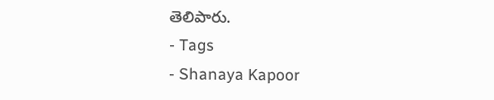తెలిపారు.
- Tags
- Shanaya Kapoor